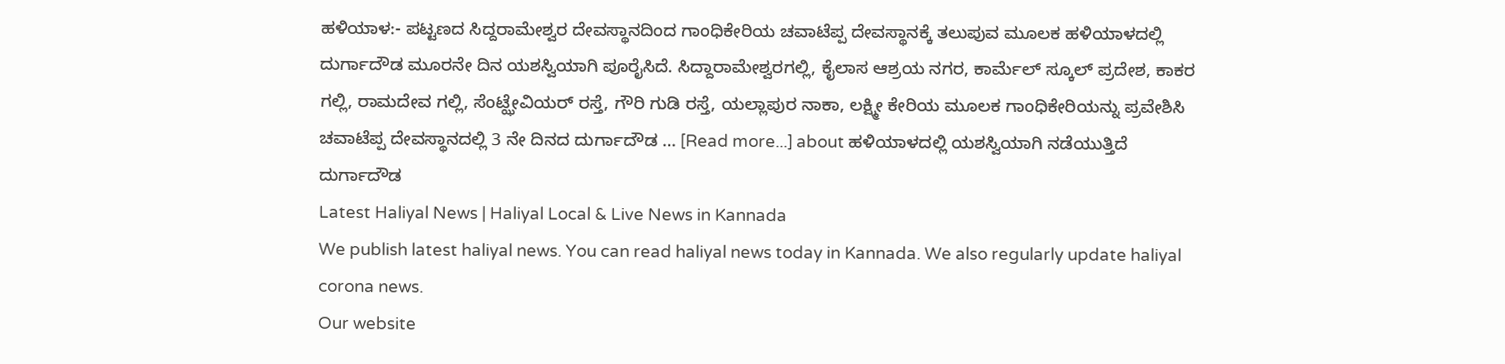ಹಳಿಯಾಳ:- ಪಟ್ಟಣದ ಸಿದ್ದರಾಮೇಶ್ವರ ದೇವಸ್ಥಾನದಿಂದ ಗಾಂಧಿಕೇರಿಯ ಚವಾಟೆಪ್ಪ ದೇವಸ್ಥಾನಕ್ಕೆ ತಲುಪುವ ಮೂಲಕ ಹಳಿಯಾಳದಲ್ಲಿ ದುರ್ಗಾದೌಡ ಮೂರನೇ ದಿನ ಯಶಸ್ವಿಯಾಗಿ ಪೂರೈಸಿದೆ. ಸಿದ್ದಾರಾಮೇಶ್ವರಗಲ್ಲಿ, ಕೈಲಾಸ ಆಶ್ರಯ ನಗರ, ಕಾರ್ಮೆಲ್ ಸ್ಕೂಲ್ ಪ್ರದೇಶ, ಕಾಕರ ಗಲ್ಲಿ, ರಾಮದೇವ ಗಲ್ಲಿ, ಸೆಂಟ್ಝೇವಿಯರ್ ರಸ್ತೆ, ಗೌರಿ ಗುಡಿ ರಸ್ತೆ, ಯಲ್ಲಾಪುರ ನಾಕಾ, ಲಕ್ಷ್ಮೀ ಕೇರಿಯ ಮೂಲಕ ಗಾಂಧಿಕೇರಿಯನ್ನು ಪ್ರವೇಶಿಸಿ ಚವಾಟೆಪ್ಪ ದೇವಸ್ಥಾನದಲ್ಲಿ 3 ನೇ ದಿನದ ದುರ್ಗಾದೌಡ … [Read more...] about ಹಳಿಯಾಳದಲ್ಲಿ ಯಶಸ್ವಿಯಾಗಿ ನಡೆಯುತ್ತಿದೆ ದುರ್ಗಾದೌಡ
Latest Haliyal News | Haliyal Local & Live News in Kannada
We publish latest haliyal news. You can read haliyal news today in Kannada. We also regularly update haliyal corona news.
Our website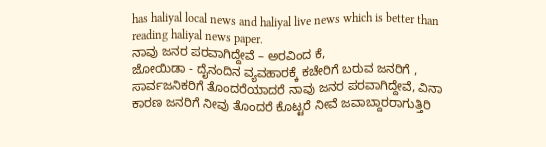has haliyal local news and haliyal live news which is better than reading haliyal news paper.
ನಾವು ಜನರ ಪರವಾಗಿದ್ದೇವೆ – ಅರವಿಂದ ಕೆ,
ಜೋಯಿಡಾ - ದೈನಂದಿನ ವ್ಯವಹಾರಕ್ಕೆ ಕಚೇರಿಗೆ ಬರುವ ಜನರಿಗೆ , ಸಾರ್ವಜನಿಕರಿಗೆ ತೊಂದರೆಯಾದರೆ ನಾವು ಜನರ ಪರವಾಗಿದ್ದೇವೆ, ವಿನಾ ಕಾರಣ ಜನರಿಗೆ ನೀವು ತೊಂದರೆ ಕೊಟ್ಟರೆ ನೀವೆ ಜವಾಬ್ದಾರರಾಗುತ್ತಿರಿ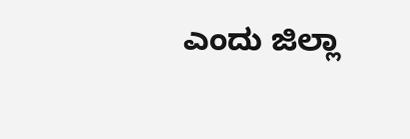ಎಂದು ಜಿಲ್ಲಾ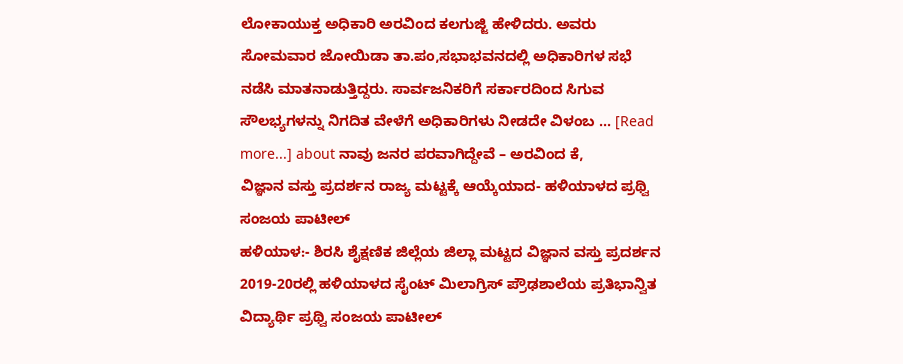ಲೋಕಾಯುಕ್ತ ಅಧಿಕಾರಿ ಅರವಿಂದ ಕಲಗುಜ್ಜಿ ಹೇಳಿದರು. ಅವರು ಸೋಮವಾರ ಜೋಯಿಡಾ ತಾ.ಪಂ,ಸಭಾಭವನದಲ್ಲಿ ಅಧಿಕಾರಿಗಳ ಸಭೆ ನಡೆಸಿ ಮಾತನಾಡುತ್ತಿದ್ದರು. ಸಾರ್ವಜನಿಕರಿಗೆ ಸರ್ಕಾರದಿಂದ ಸಿಗುವ ಸೌಲಭ್ಯಗಳನ್ನು ನಿಗದಿತ ವೇಳೆಗೆ ಅಧಿಕಾರಿಗಳು ನೀಡದೇ ವಿಳಂಬ … [Read more...] about ನಾವು ಜನರ ಪರವಾಗಿದ್ದೇವೆ – ಅರವಿಂದ ಕೆ,
ವಿಜ್ಞಾನ ವಸ್ತು ಪ್ರದರ್ಶನ ರಾಜ್ಯ ಮಟ್ಟಕ್ಕೆ ಆಯ್ಕೆಯಾದ- ಹಳಿಯಾಳದ ಪ್ರಥ್ವಿ ಸಂಜಯ ಪಾಟೀಲ್
ಹಳಿಯಾಳ:- ಶಿರಸಿ ಶೈಕ್ಷಣಿಕ ಜಿಲ್ಲೆಯ ಜಿಲ್ಲಾ ಮಟ್ಟದ ವಿಜ್ಞಾನ ವಸ್ತು ಪ್ರದರ್ಶನ 2019-20ರಲ್ಲಿ ಹಳಿಯಾಳದ ಸೈಂಟ್ ಮಿಲಾಗ್ರಿಸ್ ಪ್ರೌಢಶಾಲೆಯ ಪ್ರತಿಭಾನ್ವಿತ ವಿದ್ಯಾರ್ಥಿ ಪ್ರಥ್ವಿ ಸಂಜಯ ಪಾಟೀಲ್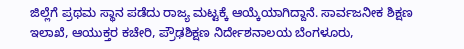ಜಿಲ್ಲೆಗೆ ಪ್ರಥಮ ಸ್ಥಾನ ಪಡೆದು ರಾಜ್ಯ ಮಟ್ಟಕ್ಕೆ ಆಯ್ಕೆಯಾಗಿದ್ದಾನೆ. ಸಾರ್ವಜನೀಕ ಶಿಕ್ಷಣ ಇಲಾಖೆ, ಆಯುಕ್ತರ ಕಚೇರಿ, ಪ್ರೌಢಶಿಕ್ಷಣ ನಿರ್ದೇಶನಾಲಯ ಬೆಂಗಳೂರು,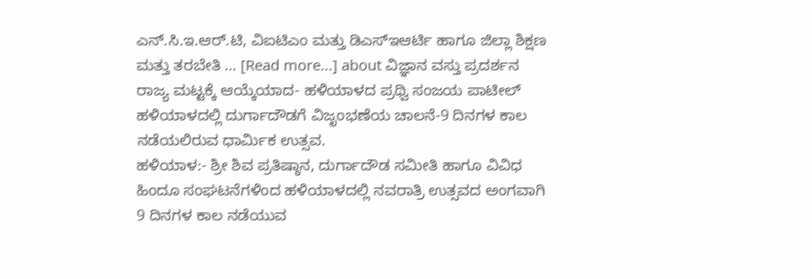ಎನ್.ಸಿ.ಇ.ಆರ್.ಟಿ, ವಿಐಟಿಎಂ ಮತ್ತು ಡಿಎಸ್ಇಆರ್ಟಿ ಹಾಗೂ ಜಿಲ್ಲಾ ಶಿಕ್ಷಣ ಮತ್ತು ತರಬೇತಿ … [Read more...] about ವಿಜ್ಞಾನ ವಸ್ತು ಪ್ರದರ್ಶನ ರಾಜ್ಯ ಮಟ್ಟಕ್ಕೆ ಆಯ್ಕೆಯಾದ- ಹಳಿಯಾಳದ ಪ್ರಥ್ವಿ ಸಂಜಯ ಪಾಟೀಲ್
ಹಳಿಯಾಳದಲ್ಲಿ ದುರ್ಗಾದೌಡಗೆ ವಿಜೃಂಭಣೆಯ ಚಾಲನೆ-9 ದಿನಗಳ ಕಾಲ ನಡೆಯಲಿರುವ ಧಾರ್ಮಿಕ ಉತ್ಸವ.
ಹಳಿಯಾಳ:- ಶ್ರೀ ಶಿವ ಪ್ರತಿಷ್ಠಾನ, ದುರ್ಗಾದೌಡ ಸಮೀತಿ ಹಾಗೂ ವಿವಿಧ ಹಿಂದೂ ಸಂಘಟನೆಗಳಿಂದ ಹಳಿಯಾಳದಲ್ಲಿ ನವರಾತ್ರಿ ಉತ್ಸವದ ಅಂಗವಾಗಿ 9 ದಿನಗಳ ಕಾಲ ನಡೆಯುವ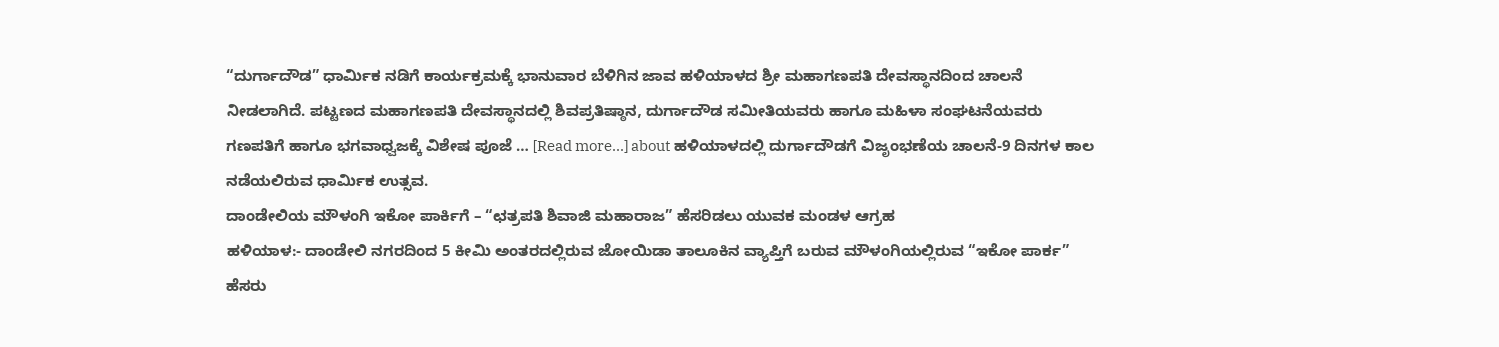“ದುರ್ಗಾದೌಡ” ಧಾರ್ಮಿಕ ನಡಿಗೆ ಕಾರ್ಯಕ್ರಮಕ್ಕೆ ಭಾನುವಾರ ಬೆಳಿಗಿನ ಜಾವ ಹಳಿಯಾಳದ ಶ್ರೀ ಮಹಾಗಣಪತಿ ದೇವಸ್ಥಾನದಿಂದ ಚಾಲನೆ ನೀಡಲಾಗಿದೆ. ಪಟ್ಟಣದ ಮಹಾಗಣಪತಿ ದೇವಸ್ಥಾನದಲ್ಲಿ ಶಿವಪ್ರತಿಷ್ಠಾನ, ದುರ್ಗಾದೌಡ ಸಮೀತಿಯವರು ಹಾಗೂ ಮಹಿಳಾ ಸಂಘಟನೆಯವರು ಗಣಪತಿಗೆ ಹಾಗೂ ಭಗವಾಧ್ವಜಕ್ಕೆ ವಿಶೇಷ ಪೂಜೆ … [Read more...] about ಹಳಿಯಾಳದಲ್ಲಿ ದುರ್ಗಾದೌಡಗೆ ವಿಜೃಂಭಣೆಯ ಚಾಲನೆ-9 ದಿನಗಳ ಕಾಲ ನಡೆಯಲಿರುವ ಧಾರ್ಮಿಕ ಉತ್ಸವ.
ದಾಂಡೇಲಿಯ ಮೌಳಂಗಿ ಇಕೋ ಪಾರ್ಕಿಗೆ – “ಛತ್ರಪತಿ ಶಿವಾಜಿ ಮಹಾರಾಜ” ಹೆಸರಿಡಲು ಯುವಕ ಮಂಡಳ ಆಗ್ರಹ
ಹಳಿಯಾಳ:- ದಾಂಡೇಲಿ ನಗರದಿಂದ 5 ಕೀಮಿ ಅಂತರದಲ್ಲಿರುವ ಜೋಯಿಡಾ ತಾಲೂಕಿನ ವ್ಯಾಪ್ತಿಗೆ ಬರುವ ಮೌಳಂಗಿಯಲ್ಲಿರುವ “ಇಕೋ ಪಾರ್ಕ” ಹೆಸರು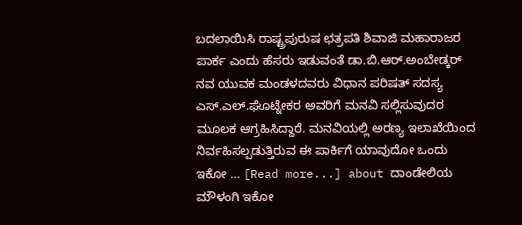ಬದಲಾಯಿಸಿ ರಾಷ್ಟ್ರಪುರುಷ ಛತ್ರಪತಿ ಶಿವಾಜಿ ಮಹಾರಾಜರ ಪಾರ್ಕ ಎಂದು ಹೆಸರು ಇಡುವಂತೆ ಡಾ.ಬಿ.ಆರ್.ಅಂಬೇಡ್ಕರ್ ನವ ಯುವಕ ಮಂಡಳದವರು ವಿಧಾನ ಪರಿಷತ್ ಸದಸ್ಯ ಎಸ್.ಎಲ್.ಘೊಟ್ನೇಕರ ಅವರಿಗೆ ಮನವಿ ಸಲ್ಲಿಸುವುದರ ಮೂಲಕ ಆಗ್ರಹಿಸಿದ್ದಾರೆ. ಮನವಿಯಲ್ಲಿ ಅರಣ್ಯ ಇಲಾಖೆಯಿಂದ ನಿರ್ವಹಿಸಲ್ಪಡುತ್ತಿರುವ ಈ ಪಾರ್ಕಿಗೆ ಯಾವುದೋ ಒಂದು ಇಕೋ … [Read more...] about ದಾಂಡೇಲಿಯ ಮೌಳಂಗಿ ಇಕೋ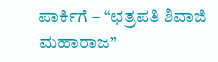ಪಾರ್ಕಿಗೆ – “ಛತ್ರಪತಿ ಶಿವಾಜಿ ಮಹಾರಾಜ”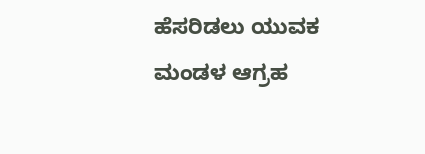ಹೆಸರಿಡಲು ಯುವಕ ಮಂಡಳ ಆಗ್ರಹ